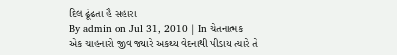દિલ ઢૂંઢતા હૈ સહારા
By admin on Jul 31, 2010 | In ચેતનાત્મક
એક ચાહનારો જીવ જ્યારે અકથ્ય વેદનાથી પીડાય ત્યારે તે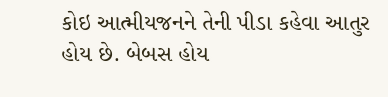કોઇ આત્મીયજનને તેની પીડા કહેવા આતુર હોય છે. બેબસ હોય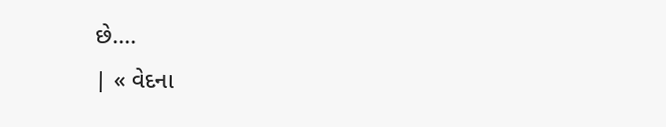છે....
| « વેદના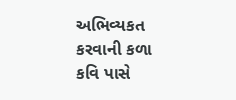અભિવ્યકત કરવાની કળા કવિ પાસે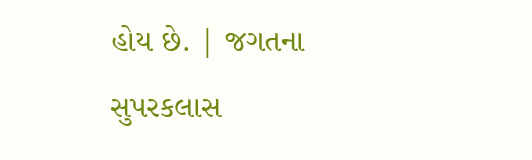હોય છે. | જગતના સુપરકલાસ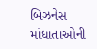બિઝનેસ માંધાતાઓની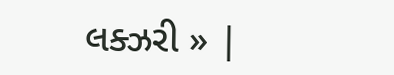લક્ઝરી » |